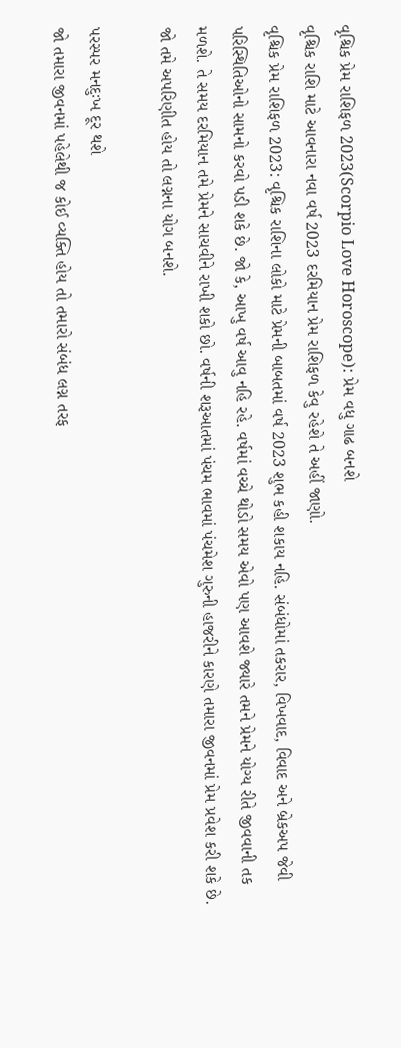વૃશ્ચિક પ્રેમ રાશિફળ 2023(Scorpio Love Horoscope): પ્રેમ વધુ ગાઢ બનશે
વૃશ્ચિક રાશિ માટે આવનારા નવા વર્ષ 2023 દરમિયાન પ્રેમ રાશિફળ કેવુ રહેશે તે અહીં જાણો.
વૃશ્ચિક પ્રેમ રાશિફળ 2023: વૃશ્ચિક રાશિના લોકો માટે પ્રેમની બાબતમાં વર્ષ 2023 શુભ કહી શકાય નહિ. સંબંધોમાં તકરાર, વિખવાદ, વિવાદ અને બ્રેકઅપ જેવી પરિસ્થિતિઓનો સામનો કરવો પડી શકે છે. જો કે, આખુ વર્ષ આવુ નહિ રહે. વર્ષમાં વચ્ચે થોડો સમય એવો પણ આવશે જ્યારે તમને પ્રેમને યોગ્ય રીતે જીવવાની તક મળશે. તે સમય દરમિયાન તમે પ્રેમને સાચવીને રાખી શકો છો. વર્ષની શરૂઆતમાં પંચમ ભાવમાં પંચમેશ ગુરુની હાજરીને કારણે તમારા જીવનમાં પ્રેમ પ્રવેશ કરી શકે છે. જો તમે અપરિણીત હોય તો લગ્નના યોગ બનશે.

પરસ્પર મનદુઃખ દૂર થશે
જો તમારા જીવનમાં પહેલેથી જ કોઈ વ્યક્તિ હોય તો તમારો સંબંધ લગ્ન તરફ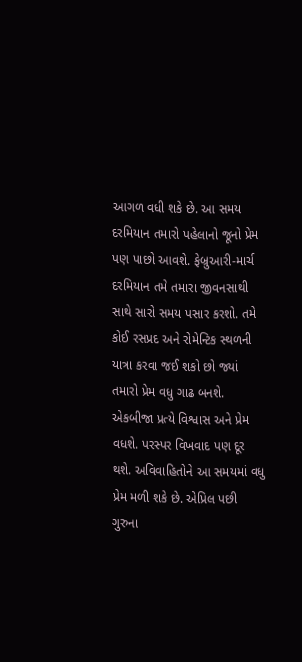આગળ વધી શકે છે. આ સમય દરમિયાન તમારો પહેલાનો જૂનો પ્રેમ પણ પાછો આવશે. ફેબ્રુઆરી-માર્ચ દરમિયાન તમે તમારા જીવનસાથી સાથે સારો સમય પસાર કરશો. તમે કોઈ રસપ્રદ અને રોમેન્ટિક સ્થળની યાત્રા કરવા જઈ શકો છો જ્યાં તમારો પ્રેમ વધુ ગાઢ બનશે. એકબીજા પ્રત્યે વિશ્વાસ અને પ્રેમ વધશે. પરસ્પર વિખવાદ પણ દૂર થશે. અવિવાહિતોને આ સમયમાં વધુ પ્રેમ મળી શકે છે. એપ્રિલ પછી ગુરુના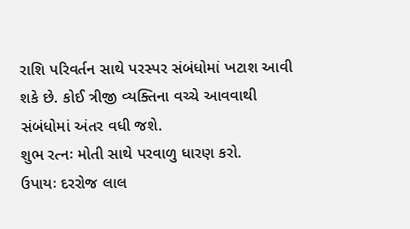રાશિ પરિવર્તન સાથે પરસ્પર સંબંધોમાં ખટાશ આવી શકે છે. કોઈ ત્રીજી વ્યક્તિના વચ્ચે આવવાથી સંબંધોમાં અંતર વધી જશે.
શુભ રત્નઃ મોતી સાથે પરવાળુ ધારણ કરો.
ઉપાયઃ દરરોજ લાલ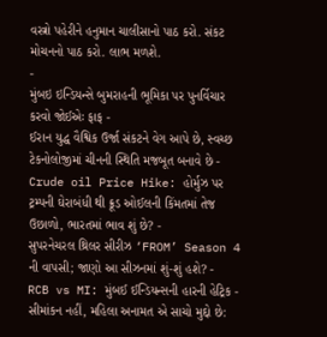વસ્ત્રો પહેરીને હનુમાન ચાલીસાનો પાઠ કરો. સંકટ મોચનનો પાઠ કરો. લાભ મળશે.
-
મુંબઇ ઇન્ડિયન્સે બુમરાહની ભૂમિકા પર પુનર્વિચાર કરવો જોઈએઃ ફાફ -
ઈરાન યુદ્ધ વૈશ્વિક ઉર્જા સંકટને વેગ આપે છે, સ્વચ્છ ટેકનોલોજીમાં ચીનની સ્થિતિ મજબૂત બનાવે છે -
Crude oil Price Hike: હોર્મુઝ પર ટ્રમ્પની ઘેરાબંધી થી ક્રૂડ ઓઈલની કિંમતમાં તેજ ઉછાળો, ભારતમાં ભાવ શું છે? -
સુપરનેચરલ થ્રિલર સીરીઝ ‘FROM’ Season 4 ની વાપસી; જાણો આ સીઝનમાં શું-શું હશે? -
RCB vs MI: મુંબઈ ઈન્ડિયન્સની હારની હેટ્રિક -
સીમાંકન નહીં, મહિલા અનામત એ સાચો મુદ્દો છે: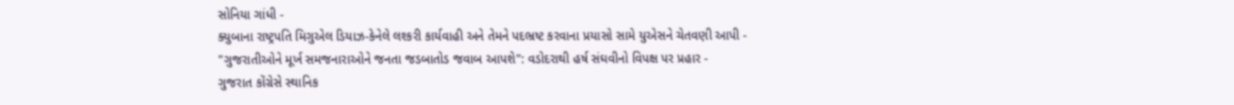સોનિયા ગાંધી -
ક્યુબાના રાષ્ટ્રપતિ મિગુએલ ડિયાઝ-કેનેલે લશ્કરી કાર્યવાહી અને તેમને પદભ્રષ્ટ કરવાના પ્રયાસો સામે યુએસને ચેતવણી આપી -
"ગુજરાતીઓને મૂર્ખ સમજનારાઓને જનતા જડબાતોડ જવાબ આપશે": વડોદરાથી હર્ષ સંઘવીનો વિપક્ષ પર પ્રહાર -
ગુજરાત કોંગ્રેસે સ્થાનિક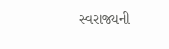સ્વરાજ્યની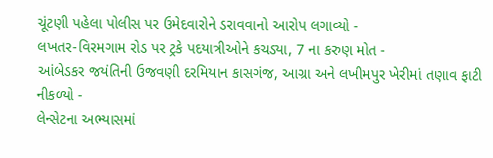ચૂંટણી પહેલા પોલીસ પર ઉમેદવારોને ડરાવવાનો આરોપ લગાવ્યો -
લખતર-વિરમગામ રોડ પર ટ્રકે પદયાત્રીઓને કચડ્યા, 7 ના કરુણ મોત -
આંબેડકર જયંતિની ઉજવણી દરમિયાન કાસગંજ, આગ્રા અને લખીમપુર ખેરીમાં તણાવ ફાટી નીકળ્યો -
લેન્સેટના અભ્યાસમાં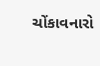ચોંકાવનારો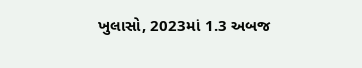ખુલાસો, 2023માં 1.3 અબજ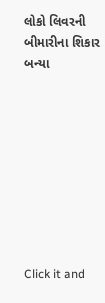લોકો લિવરની બીમારીના શિકાર બન્યા









Click it and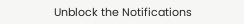Unblock the Notifications